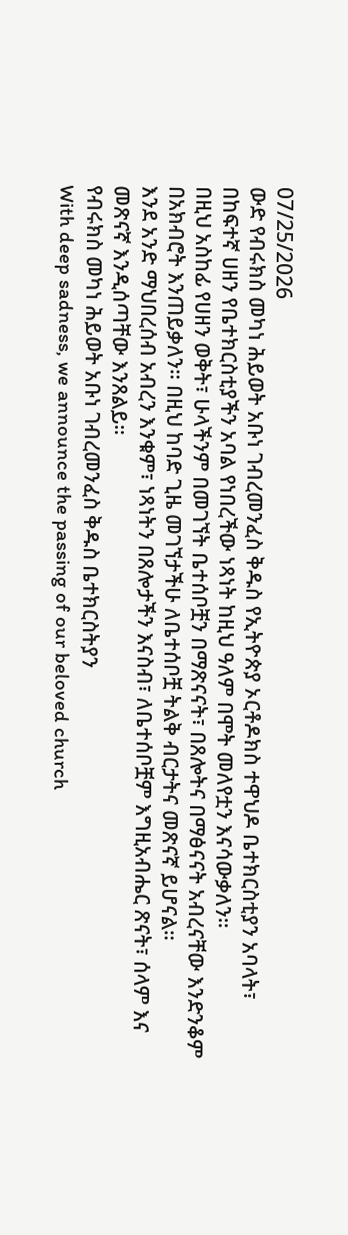07/25/2026
ውድ የብሩክስ መካነ ሕይወት አቡነ ገብረመንፈስ ቅዱስ የኢትዮጵያ ኦርቶዶክስ ተዋህዶ ቤተክርስቲያን አባላት፣
በከፍተኛ ሀዘን የቤተክርስቲያችን አባል የነበረችው ነጻነት ከዚህ ዓለም በሞት መለየቷን እናሳውቃለን።
በዚህ አስከፊ የሀዘን ወቅት፣ ሁላችንም በመገኘት ቤተሰቦቿን በማጽናናት፣ በጸሎትና በማፅናናት አብረናቸው እንድንቆም በአክብሮት እንጠይቃለን። በዚህ ከባድ ጊዜ መገኘታችሁ ለቤተሰቦቿ ትልቅ ብርታትና መጽናኛ ይሆናል።
እንደ አንድ ማህበረሰብ አብረን እንቁም፣ ነጻነትን በጸሎታችን እናስብ፣ ለቤተሰቦቿም እግዚአብሔር ጽናት፣ ሰላም እና መጽናኛ እንዲሰጣቸው እንጸልይ።
የብሩክስ መካነ ሕይወት አቡነ ገብረመንፈስ ቅዱስ ቤተክርስትያን
With deep sadness, we announce the passing of our beloved church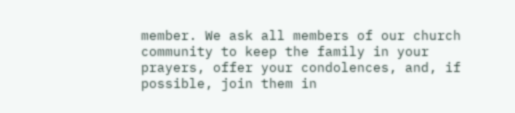member. We ask all members of our church community to keep the family in your prayers, offer your condolences, and, if possible, join them in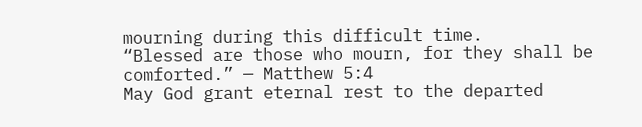mourning during this difficult time.
“Blessed are those who mourn, for they shall be comforted.” — Matthew 5:4
May God grant eternal rest to the departed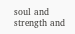soul and strength and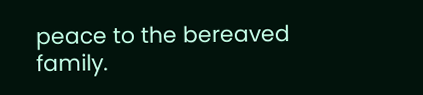peace to the bereaved family.